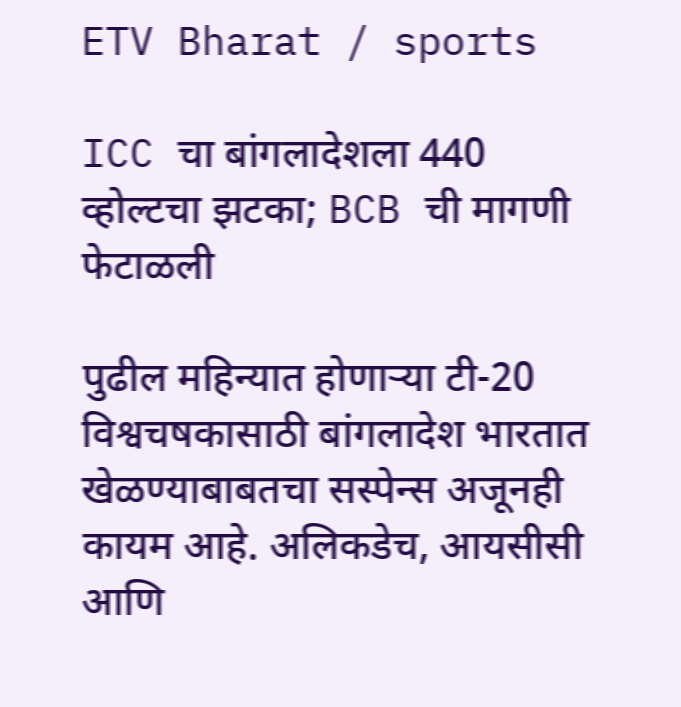ETV Bharat / sports

ICC चा बांगलादेशला 440 व्होल्टचा झटका; BCB ची मागणी फेटाळली

पुढील महिन्यात होणाऱ्या टी-20 विश्वचषकासाठी बांगलादेश भारतात खेळण्याबाबतचा सस्पेन्स अजूनही कायम आहे. अलिकडेच, आयसीसी आणि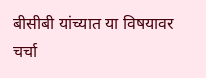बीसीबी यांच्यात या विषयावर चर्चा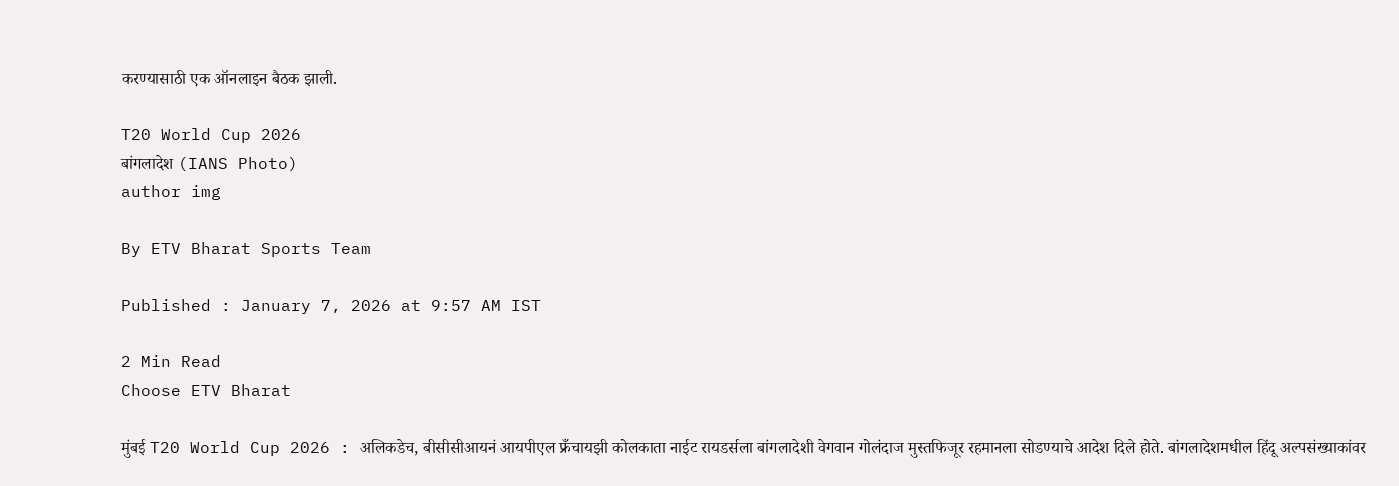करण्यासाठी एक ऑनलाइन बैठक झाली.

T20 World Cup 2026
बांगलादेश (IANS Photo)
author img

By ETV Bharat Sports Team

Published : January 7, 2026 at 9:57 AM IST

2 Min Read
Choose ETV Bharat

मुंबई T20 World Cup 2026 : अलिकडेच, बीसीसीआयनं आयपीएल फ्रँचायझी कोलकाता नाईट रायडर्सला बांगलादेशी वेगवान गोलंदाज मुस्तफिजूर रहमानला सोडण्याचे आदेश दिले होते. बांगलादेशमधील हिंदू अल्पसंख्याकांवर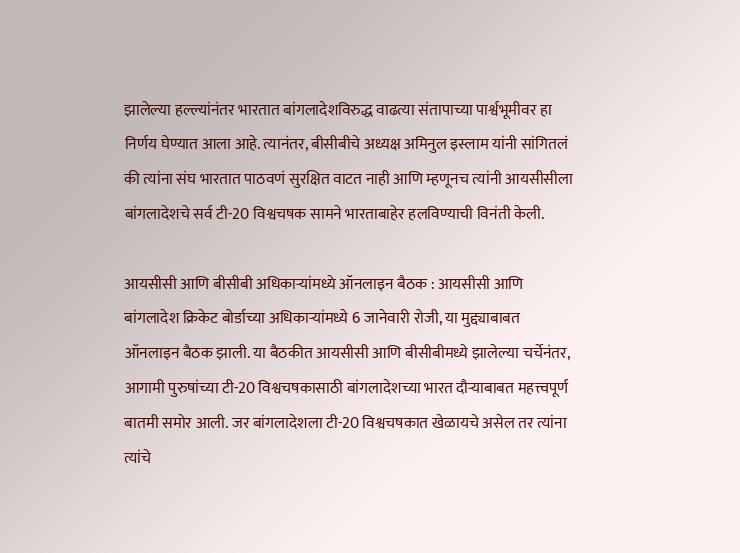झालेल्या हल्ल्यांनंतर भारतात बांगलादेशविरुद्ध वाढत्या संतापाच्या पार्श्वभूमीवर हा निर्णय घेण्यात आला आहे. त्यानंतर, बीसीबीचे अध्यक्ष अमिनुल इस्लाम यांनी सांगितलं की त्यांना संघ भारतात पाठवणं सुरक्षित वाटत नाही आणि म्हणूनच त्यांनी आयसीसीला बांगलादेशचे सर्व टी-20 विश्वचषक सामने भारताबाहेर हलविण्याची विनंती केली.

आयसीसी आणि बीसीबी अधिकाऱ्यांमध्ये ऑनलाइन बैठक : आयसीसी आणि बांगलादेश क्रिकेट बोर्डाच्या अधिकाऱ्यांमध्ये 6 जानेवारी रोजी, या मुद्द्याबाबत ऑनलाइन बैठक झाली. या बैठकीत आयसीसी आणि बीसीबीमध्ये झालेल्या चर्चेनंतर, आगामी पुरुषांच्या टी-20 विश्वचषकासाठी बांगलादेशच्या भारत दौऱ्याबाबत महत्त्वपूर्ण बातमी समोर आली. जर बांगलादेशला टी-20 विश्वचषकात खेळायचे असेल तर त्यांना त्यांचे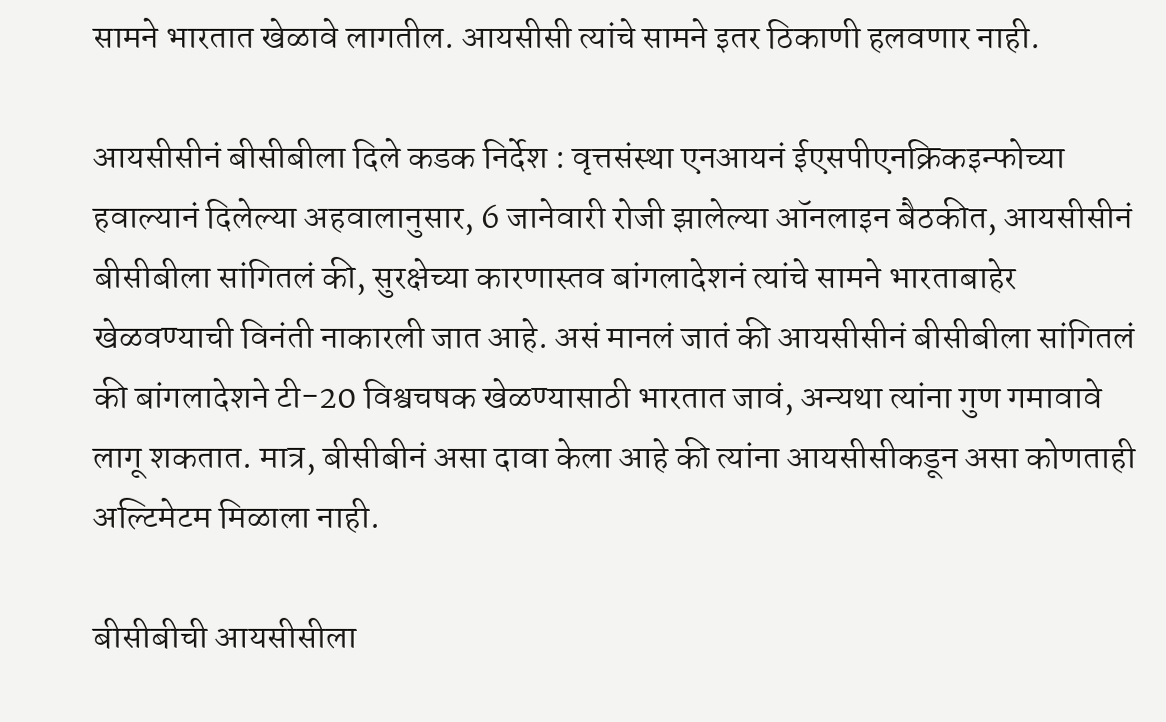सामने भारतात खेळावे लागतील. आयसीसी त्यांचे सामने इतर ठिकाणी हलवणार नाही.

आयसीसीनं बीसीबीला दिले कडक निर्देश : वृत्तसंस्था एनआयनं ईएसपीएनक्रिकइन्फोच्या हवाल्यानं दिलेल्या अहवालानुसार, 6 जानेवारी रोजी झालेल्या ऑनलाइन बैठकीत, आयसीसीनं बीसीबीला सांगितलं की, सुरक्षेच्या कारणास्तव बांगलादेशनं त्यांचे सामने भारताबाहेर खेळवण्याची विनंती नाकारली जात आहे. असं मानलं जातं की आयसीसीनं बीसीबीला सांगितलं की बांगलादेशने टी-20 विश्वचषक खेळण्यासाठी भारतात जावं, अन्यथा त्यांना गुण गमावावे लागू शकतात. मात्र, बीसीबीनं असा दावा केला आहे की त्यांना आयसीसीकडून असा कोणताही अल्टिमेटम मिळाला नाही.

बीसीबीची आयसीसीला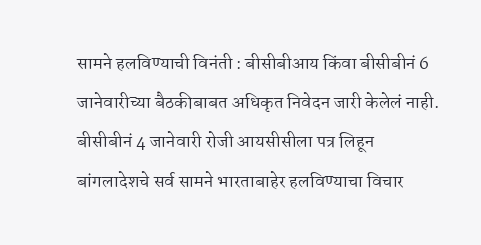सामने हलविण्याची विनंती : बीसीबीआय किंवा बीसीबीनं 6 जानेवारीच्या बैठकीबाबत अधिकृत निवेदन जारी केलेलं नाही. बीसीबीनं 4 जानेवारी रोजी आयसीसीला पत्र लिहून बांगलादेशचे सर्व सामने भारताबाहेर हलविण्याचा विचार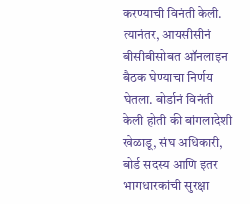करण्याची विनंती केली. त्यानंतर, आयसीसीनं बीसीबीसोबत ऑनलाइन बैठक घेण्याचा निर्णय घेतला. बोर्डानं विनंती केली होती की बांगलादेशी खेळाडू, संघ अधिकारी, बोर्ड सदस्य आणि इतर भागधारकांची सुरक्षा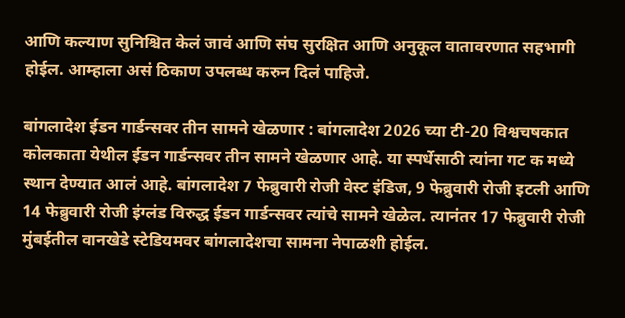आणि कल्याण सुनिश्चित केलं जावं आणि संघ सुरक्षित आणि अनुकूल वातावरणात सहभागी होईल. आम्हाला असं ठिकाण उपलब्ध करुन दिलं पाहिजे.

बांगलादेश ईडन गार्डन्सवर तीन सामने खेळणार : बांगलादेश 2026 च्या टी-20 विश्वचषकात कोलकाता येथील ईडन गार्डन्सवर तीन सामने खेळणार आहे. या स्पर्धेसाठी त्यांना गट क मध्ये स्थान देण्यात आलं आहे. बांगलादेश 7 फेब्रुवारी रोजी वेस्ट इंडिज, 9 फेब्रुवारी रोजी इटली आणि 14 फेब्रुवारी रोजी इंग्लंड विरुद्ध ईडन गार्डन्सवर त्यांचे सामने खेळेल. त्यानंतर 17 फेब्रुवारी रोजी मुंबईतील वानखेडे स्टेडियमवर बांगलादेशचा सामना नेपाळशी होईल.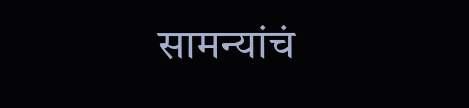सामन्यांचं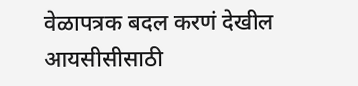वेळापत्रक बदल करणं देखील आयसीसीसाठी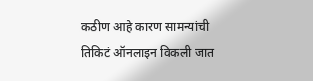कठीण आहे कारण सामन्यांची तिकिटं ऑनलाइन विकली जात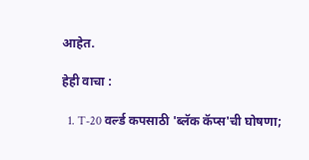आहेत.

हेही वाचा :

  1. T-20 वर्ल्ड कपसाठी 'ब्लॅक कॅप्स'ची घोषणा;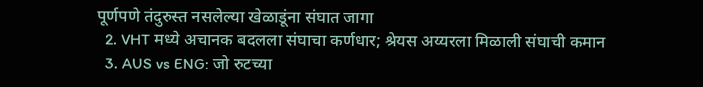पूर्णपणे तंदुरुस्त नसलेल्या खेळाडूंना संघात जागा
  2. VHT मध्ये अचानक बदलला संघाचा कर्णधार; श्रेयस अय्यरला मिळाली संघाची कमान
  3. AUS vs ENG: जो रुटच्या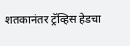शतकानंतर ट्रॅव्हिस हेडचा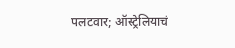पलटवार; ऑस्ट्रेलियाचं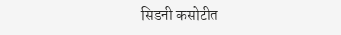सिडनी कसोटीत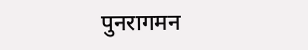पुनरागमन